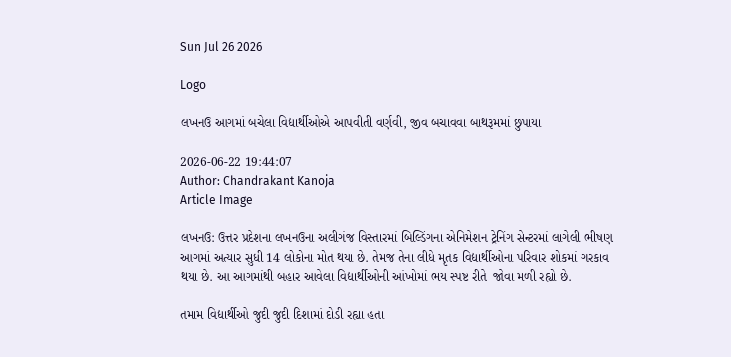Sun Jul 26 2026

Logo

લખનઉ આગમાં બચેલા વિદ્યાર્થીઓએ આપવીતી વર્ણવી, જીવ બચાવવા બાથરૂમમાં છુપાયા

2026-06-22 19:44:07
Author: Chandrakant Kanoja
Article Image

લખનઉ: ઉત્તર પ્રદેશના લખનઉના અલીગંજ વિસ્તારમાં બિલ્ડિંગના એનિમેશન ટ્રેનિંગ સેન્ટરમાં લાગેલી ભીષણ આગમાં અત્યાર સુધી 14 લોકોના મોત થયા છે. તેમજ તેના લીધે મૃતક વિદ્યાર્થીઓના પરિવાર શોકમાં ગરકાવ થયા છે. આ આગમાંથી બહાર આવેલા વિદ્યાર્થીઓની આંખોમાં ભય સ્પષ્ટ રીતે  જોવા મળી રહ્યો છે.

તમામ વિદ્યાર્થીઓ જુદી જુદી દિશામાં દોડી રહ્યા હતા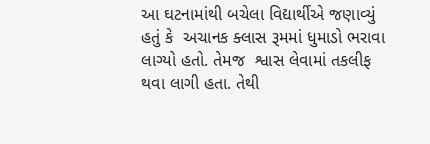આ ઘટનામાંથી બચેલા વિદ્યાર્થીએ જણાવ્યું હતું કે  અચાનક ક્લાસ રૂમમાં ધુમાડો ભરાવા લાગ્યો હતો. તેમજ  શ્વાસ લેવામાં તકલીફ થવા લાગી હતા. તેથી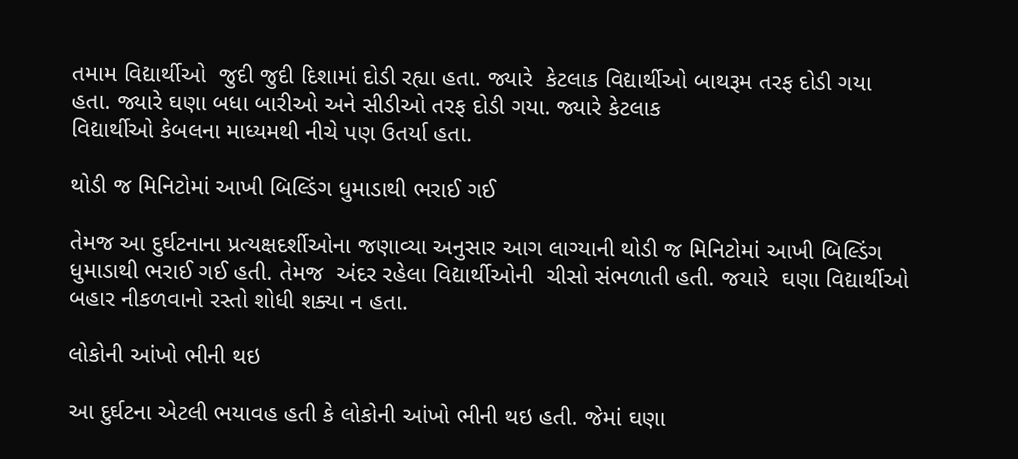તમામ વિદ્યાર્થીઓ  જુદી જુદી દિશામાં દોડી રહ્યા હતા. જ્યારે  કેટલાક વિદ્યાર્થીઓ બાથરૂમ તરફ દોડી ગયા હતા. જ્યારે ઘણા બધા બારીઓ અને સીડીઓ તરફ દોડી ગયા. જ્યારે કેટલાક
વિદ્યાર્થીઓ કેબલના માધ્યમથી નીચે પણ ઉતર્યા હતા.

થોડી જ મિનિટોમાં આખી બિલ્ડિંગ ધુમાડાથી ભરાઈ ગઈ

તેમજ આ દુર્ઘટનાના પ્રત્યક્ષદર્શીઓના જણાવ્યા અનુસાર આગ લાગ્યાની થોડી જ મિનિટોમાં આખી બિલ્ડિંગ  ધુમાડાથી ભરાઈ ગઈ હતી. તેમજ  અંદર રહેલા વિદ્યાર્થીઓની  ચીસો સંભળાતી હતી. જયારે  ઘણા વિદ્યાર્થીઓ બહાર નીકળવાનો રસ્તો શોધી શક્યા ન હતા.

લોકોની આંખો ભીની થઇ

આ દુર્ઘટના એટલી ભયાવહ હતી કે લોકોની આંખો ભીની થઇ હતી. જેમાં ઘણા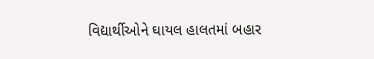વિદ્યાર્થીઓને ઘાયલ હાલતમાં બહાર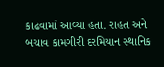કાઢવામાં આવ્યા હતા. રાહત અને બચાવ કામગીરી દરમિયાન સ્થાનિક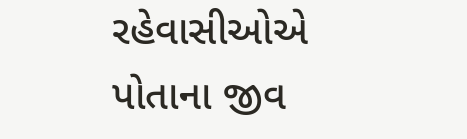રહેવાસીઓએ પોતાના જીવ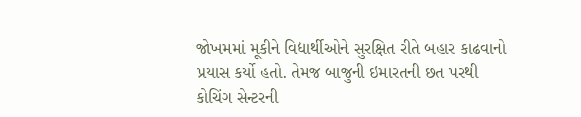જોખમમાં મૂકીને વિદ્યાર્થીઓને સુરક્ષિત રીતે બહાર કાઢવાનો પ્રયાસ કર્યો હતો. તેમજ બાજુની ઇમારતની છત પરથી કોચિંગ સેન્ટરની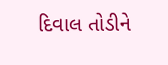દિવાલ તોડીને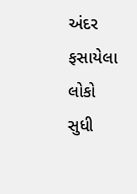અંદર ફસાયેલા લોકો સુધી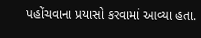પહોંચવાના પ્રયાસો કરવામાં આવ્યા હતા.